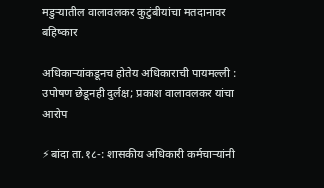मडुऱ्यातील वालावलकर कुटुंबीयांचा मतदानावर बहिष्कार

अधिकाऱ्यांकडूनच होतेय अधिकाराची पायमल्ली : उपोषण छेडूनही दुर्लक्ष; प्रकाश वालावलकर यांचा आरोप

⚡बांदा ता.१८-: शासकीय अधिकारी कर्मचाऱ्यांनी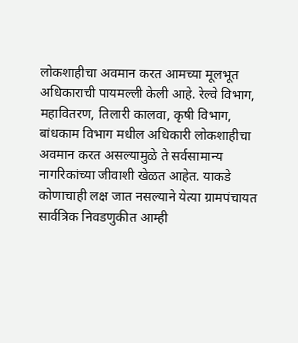लोकशाहीचा अवमान करत आमच्या मूलभूत अधिकाराची पायमल्ली केली आहे. रेल्वे विभाग, महावितरण, तिलारी कालवा, कृषी विभाग, बांधकाम विभाग मधील अधिकारी लोकशाहीचा अवमान करत असल्यामुळे ते सर्वसामान्य नागरिकांच्या जीवाशी खेळत आहेत. याकडे कोणाचाही लक्ष जात नसल्याने येत्या ग्रामपंचायत सार्वत्रिक निवडणुकीत आम्ही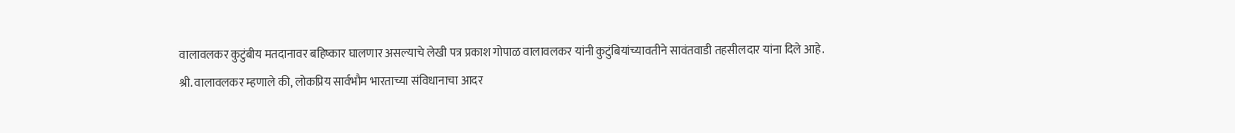वालावलकर कुटुंबीय मतदानावर बहिष्कार घालणार असल्याचे लेखी पत्र प्रकाश गोपाळ वालावलकर यांनी कुटुंबियांच्यावतीने सावंतवाडी तहसीलदार यांना दिले आहे.
श्री. वालावलकर म्हणाले की, लोकप्रिय सार्वभौम भारताच्या संविधानाचा आदर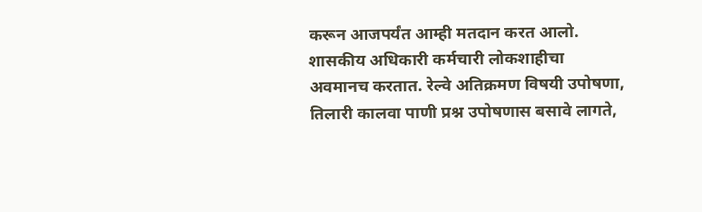करून आजपर्यंत आम्ही मतदान करत आलो. शासकीय अधिकारी कर्मचारी लोकशाहीचा अवमानच करतात. रेल्वे अतिक्रमण विषयी उपोषणा, तिलारी कालवा पाणी प्रश्न उपोषणास बसावे लागते,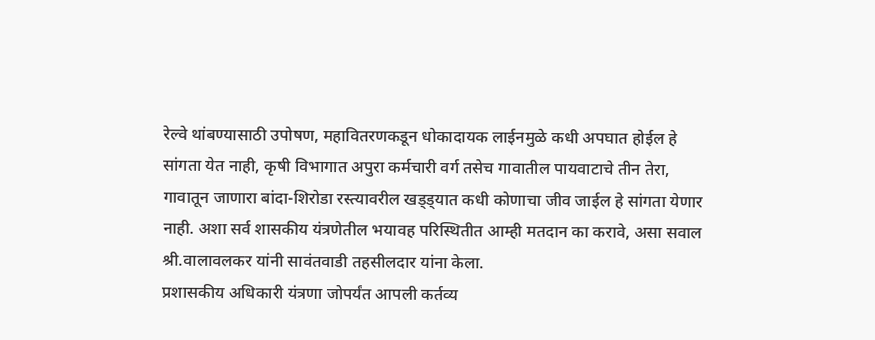रेल्वे थांबण्यासाठी उपोषण, महावितरणकडून धोकादायक लाईनमुळे कधी अपघात होईल हे सांगता येत नाही, कृषी विभागात अपुरा कर्मचारी वर्ग तसेच गावातील पायवाटाचे तीन तेरा, गावातून जाणारा बांदा-शिरोडा रस्त्यावरील खड्ड्यात कधी कोणाचा जीव जाईल हे सांगता येणार नाही. अशा सर्व शासकीय यंत्रणेतील भयावह परिस्थितीत आम्ही मतदान का करावे, असा सवाल श्री.वालावलकर यांनी सावंतवाडी तहसीलदार यांना केला.
प्रशासकीय अधिकारी यंत्रणा जोपर्यंत आपली कर्तव्य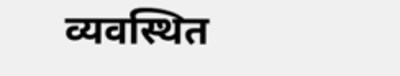व्यवस्थित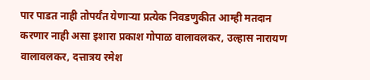पार पाडत नाही तोपर्यंत येणाऱ्या प्रत्येक निवडणुकीत आम्ही मतदान करणार नाही असा इशारा प्रकाश गोपाळ वालावलकर, उल्हास नारायण वालावलकर, दत्तात्रय रमेश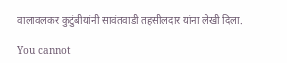वालावलकर कुटुंबीयांनी सावंतवाडी तहसीलदार यांना लेखी दिला.

You cannot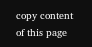copy content of this page